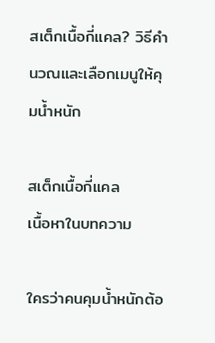สเต็กเนื้อกี่แคล? วิธีคำนวณและเลือกเมนูให้คุมน้ำหนัก

สเต็กเนื้อกี่แคล
เนื้อหาในบทความ

ใครว่าคนคุมน้ำหนักต้อ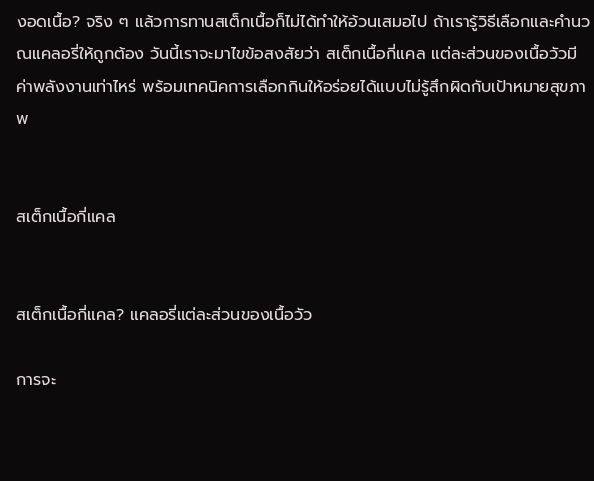งอดเนื้อ? จริง ๆ แล้วการทานสเต็กเนื้อก็ไม่ได้ทำให้อ้วนเสมอไป ถ้าเรารู้วิธีเลือกและคำนวณแคลอรี่ให้ถูกต้อง วันนี้เราจะมาไขข้อสงสัยว่า สเต็กเนื้อกี่แคล แต่ละส่วนของเนื้อวัวมีค่าพลังงานเท่าไหร่ พร้อมเทคนิคการเลือกกินให้อร่อยได้แบบไม่รู้สึกผิดกับเป้าหมายสุขภาพ


สเต็กเนื้อกี่แคล


สเต็กเนื้อกี่แคล? แคลอรี่แต่ละส่วนของเนื้อวัว

การจะ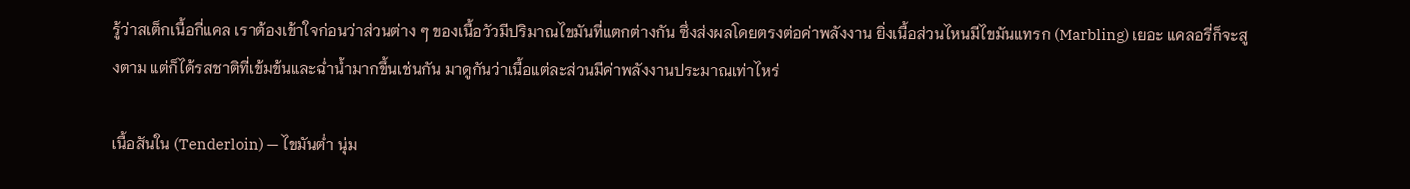รู้ว่าสเต็กเนื้อกี่แคล เราต้องเข้าใจก่อนว่าส่วนต่าง ๆ ของเนื้อวัวมีปริมาณไขมันที่แตกต่างกัน ซึ่งส่งผลโดยตรงต่อค่าพลังงาน ยิ่งเนื้อส่วนไหนมีไขมันแทรก (Marbling) เยอะ แคลอรี่ก็จะสูงตาม แต่ก็ได้รสชาติที่เข้มข้นและฉ่ำน้ำมากขึ้นเช่นกัน มาดูกันว่าเนื้อแต่ละส่วนมีค่าพลังงานประมาณเท่าไหร่

เนื้อสันใน (Tenderloin) — ไขมันต่ำ นุ่ม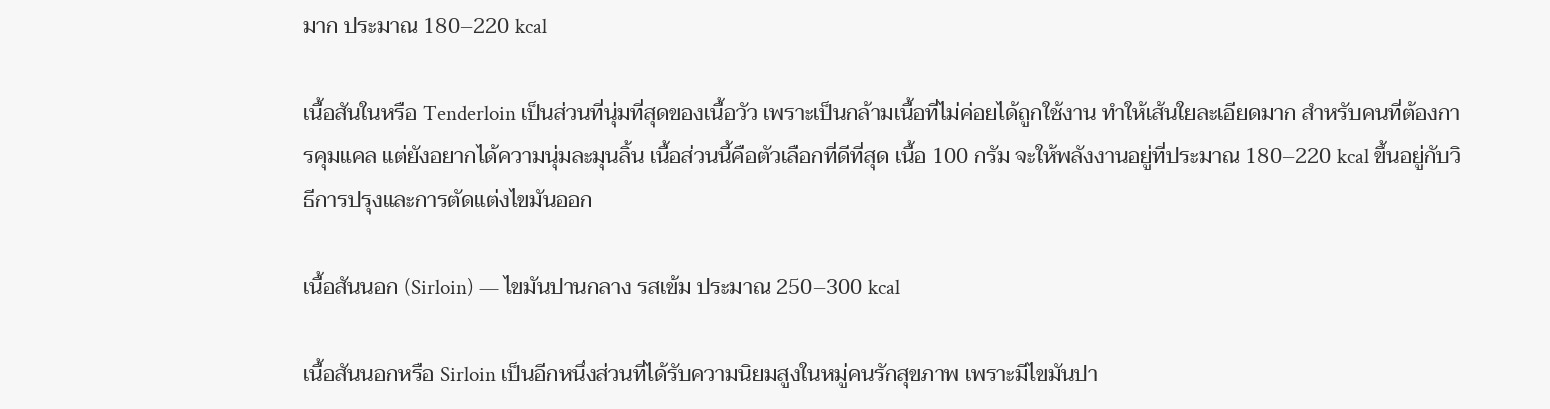มาก ประมาณ 180–220 kcal

เนื้อสันในหรือ Tenderloin เป็นส่วนที่นุ่มที่สุดของเนื้อวัว เพราะเป็นกล้ามเนื้อที่ไม่ค่อยได้ถูกใช้งาน ทำให้เส้นใยละเอียดมาก สำหรับคนที่ต้องการคุมแคล แต่ยังอยากได้ความนุ่มละมุนลิ้น เนื้อส่วนนี้คือตัวเลือกที่ดีที่สุด เนื้อ 100 กรัม จะให้พลังงานอยู่ที่ประมาณ 180–220 kcal ขึ้นอยู่กับวิธีการปรุงและการตัดแต่งไขมันออก

เนื้อสันนอก (Sirloin) — ไขมันปานกลาง รสเข้ม ประมาณ 250–300 kcal

เนื้อสันนอกหรือ Sirloin เป็นอีกหนึ่งส่วนที่ได้รับความนิยมสูงในหมู่คนรักสุขภาพ เพราะมีไขมันปา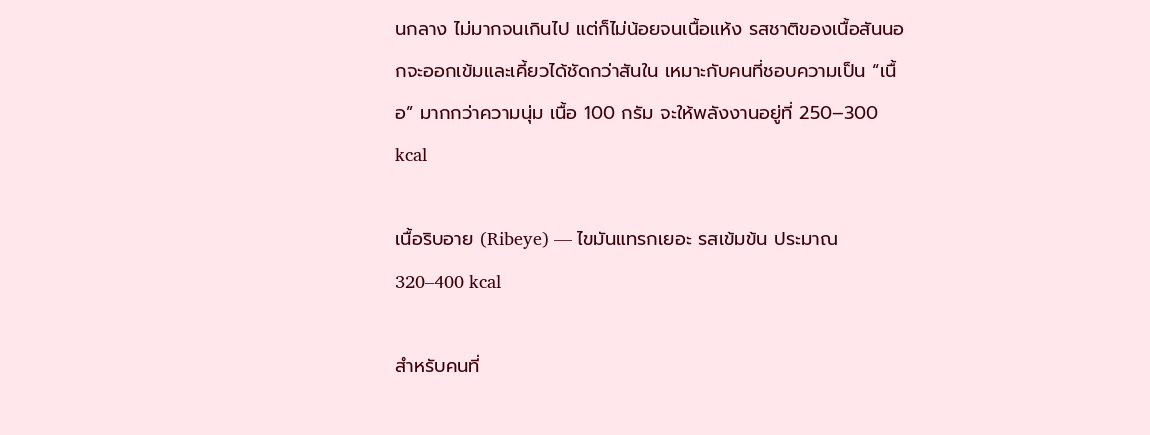นกลาง ไม่มากจนเกินไป แต่ก็ไม่น้อยจนเนื้อแห้ง รสชาติของเนื้อสันนอกจะออกเข้มและเคี้ยวได้ชัดกว่าสันใน เหมาะกับคนที่ชอบความเป็น “เนื้อ” มากกว่าความนุ่ม เนื้อ 100 กรัม จะให้พลังงานอยู่ที่ 250–300 kcal

เนื้อริบอาย (Ribeye) — ไขมันแทรกเยอะ รสเข้มข้น ประมาณ 320–400 kcal

สำหรับคนที่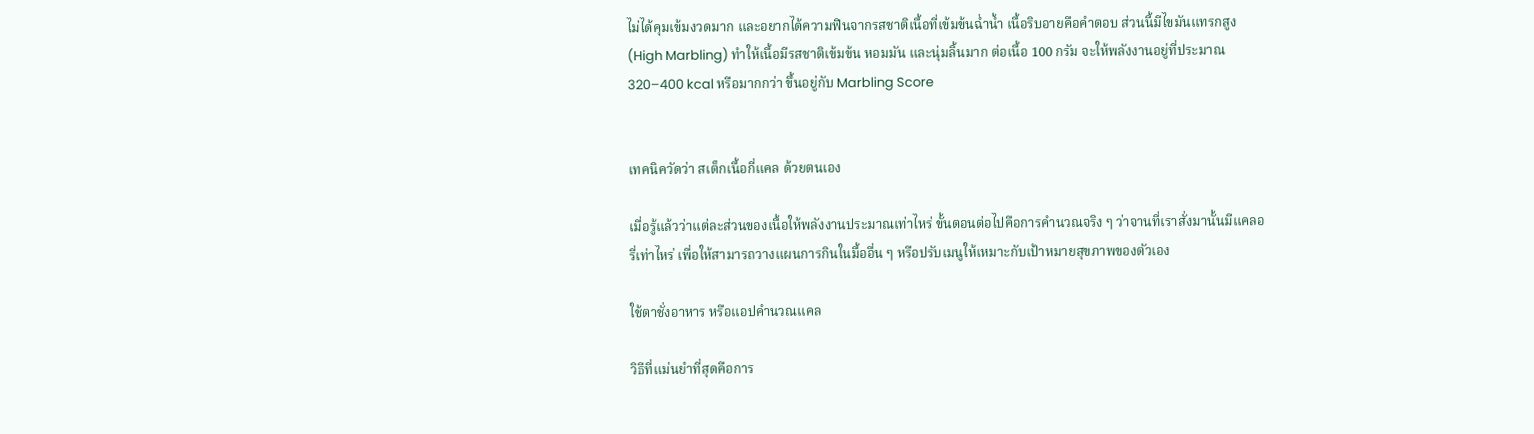ไม่ได้คุมเข้มงวดมาก และอยากได้ความฟินจากรสชาติเนื้อที่เข้มข้นฉ่ำน้ำ เนื้อริบอายคือคำตอบ ส่วนนี้มีไขมันแทรกสูง (High Marbling) ทำให้เนื้อมีรสชาติเข้มข้น หอมมัน และนุ่มลิ้นมาก ต่อเนื้อ 100 กรัม จะให้พลังงานอยู่ที่ประมาณ 320–400 kcal หรือมากกว่า ขึ้นอยู่กับ Marbling Score


เทคนิควัดว่า สเต็กเนื้อกี่แคล ด้วยตนเอง

เมื่อรู้แล้วว่าแต่ละส่วนของเนื้อให้พลังงานประมาณเท่าไหร่ ขั้นตอนต่อไปคือการคำนวณจริง ๆ ว่าจานที่เราสั่งมานั้นมีแคลอรี่เท่าไหร่ เพื่อให้สามารถวางแผนการกินในมื้ออื่น ๆ หรือปรับเมนูให้เหมาะกับเป้าหมายสุขภาพของตัวเอง

ใช้ตาชั่งอาหาร หรือแอปคำนวณแคล

วิธีที่แม่นยำที่สุดคือการ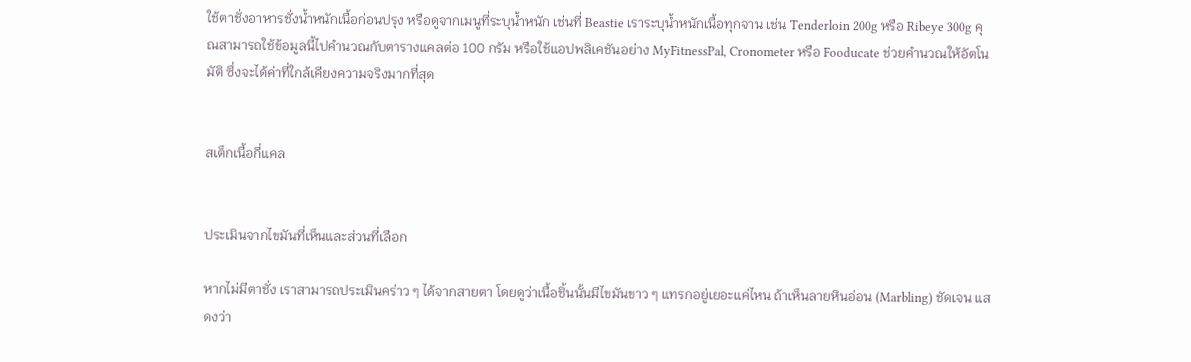ใช้ตาชั่งอาหารชั่งน้ำหนักเนื้อก่อนปรุง หรือดูจากเมนูที่ระบุน้ำหนัก เช่นที่ Beastie เราระบุน้ำหนักเนื้อทุกจาน เช่น Tenderloin 200g หรือ Ribeye 300g คุณสามารถใช้ข้อมูลนี้ไปคำนวณกับตารางแคลต่อ 100 กรัม หรือใช้แอปพลิเคชันอย่าง MyFitnessPal, Cronometer หรือ Fooducate ช่วยคำนวณให้อัตโนมัติ ซึ่งจะได้ค่าที่ใกล้เคียงความจริงมากที่สุด


สเต็กเนื้อกี่แคล


ประเมินจากไขมันที่เห็นและส่วนที่เลือก

หากไม่มีตาชั่ง เราสามารถประเมินคร่าว ๆ ได้จากสายตา โดยดูว่าเนื้อชิ้นนั้นมีไขมันขาว ๆ แทรกอยู่เยอะแค่ไหน ถ้าเห็นลายหินอ่อน (Marbling) ชัดเจน แสดงว่า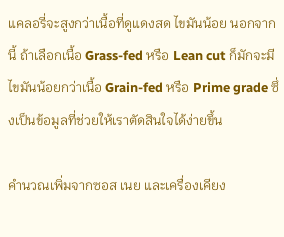แคลอรี่จะสูงกว่าเนื้อที่ดูแดงสด ไขมันน้อย นอกจากนี้ ถ้าเลือกเนื้อ Grass-fed หรือ Lean cut ก็มักจะมีไขมันน้อยกว่าเนื้อ Grain-fed หรือ Prime grade ซึ่งเป็นข้อมูลที่ช่วยให้เราตัดสินใจได้ง่ายขึ้น

คำนวณเพิ่มจากซอส เนย และเครื่องเคียง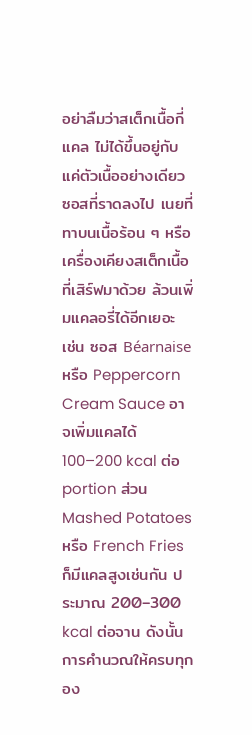อย่าลืมว่าสเต็กเนื้อกี่แคล ไม่ได้ขึ้นอยู่กับแค่ตัวเนื้ออย่างเดียว ซอสที่ราดลงไป เนยที่ทาบนเนื้อร้อน ๆ หรือเครื่องเคียงสเต็กเนื้อที่เสิร์ฟมาด้วย ล้วนเพิ่มแคลอรี่ได้อีกเยอะ เช่น ซอส Béarnaise หรือ Peppercorn Cream Sauce อาจเพิ่มแคลได้ 100–200 kcal ต่อ portion ส่วน Mashed Potatoes หรือ French Fries ก็มีแคลสูงเช่นกัน ประมาณ 200–300 kcal ต่อจาน ดังนั้นการคำนวณให้ครบทุกอง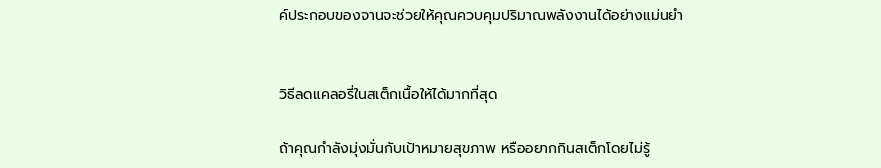ค์ประกอบของจานจะช่วยให้คุณควบคุมปริมาณพลังงานได้อย่างแม่นยำ


วิธีลดแคลอรี่ในสเต็กเนื้อให้ได้มากที่สุด

ถ้าคุณกำลังมุ่งมั่นกับเป้าหมายสุขภาพ หรืออยากกินสเต็กโดยไม่รู้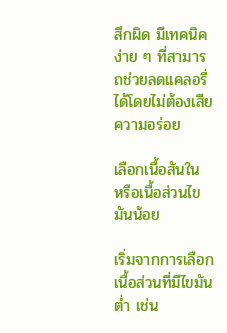สึกผิด มีเทคนิคง่าย ๆ ที่สามารถช่วยลดแคลอรี่ได้โดยไม่ต้องเสียความอร่อย

เลือกเนื้อสันใน หรือเนื้อส่วนไขมันน้อย

เริ่มจากการเลือกเนื้อส่วนที่มีไขมันต่ำ เช่น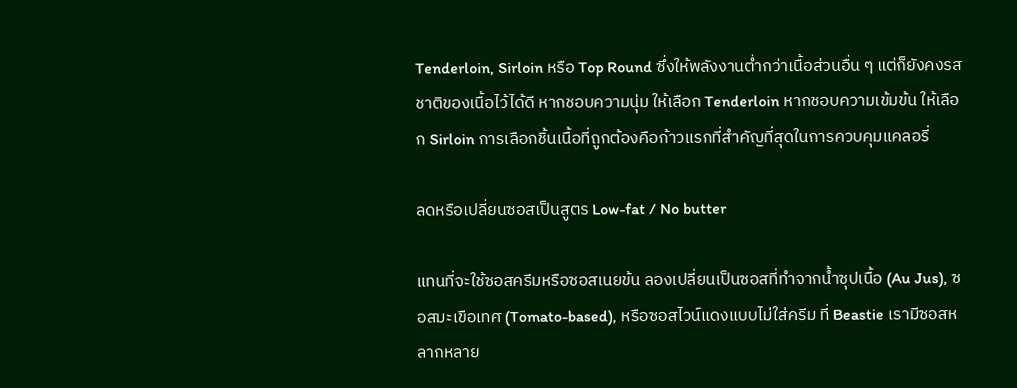Tenderloin, Sirloin หรือ Top Round ซึ่งให้พลังงานต่ำกว่าเนื้อส่วนอื่น ๆ แต่ก็ยังคงรสชาติของเนื้อไว้ได้ดี หากชอบความนุ่ม ให้เลือก Tenderloin หากชอบความเข้มข้น ให้เลือก Sirloin การเลือกชิ้นเนื้อที่ถูกต้องคือก้าวแรกที่สำคัญที่สุดในการควบคุมแคลอรี่

ลดหรือเปลี่ยนซอสเป็นสูตร Low-fat / No butter

แทนที่จะใช้ซอสครีมหรือซอสเนยข้น ลองเปลี่ยนเป็นซอสที่ทำจากน้ำซุปเนื้อ (Au Jus), ซอสมะเขือเทศ (Tomato-based), หรือซอสไวน์แดงแบบไม่ใส่ครีม ที่ Beastie เรามีซอสหลากหลาย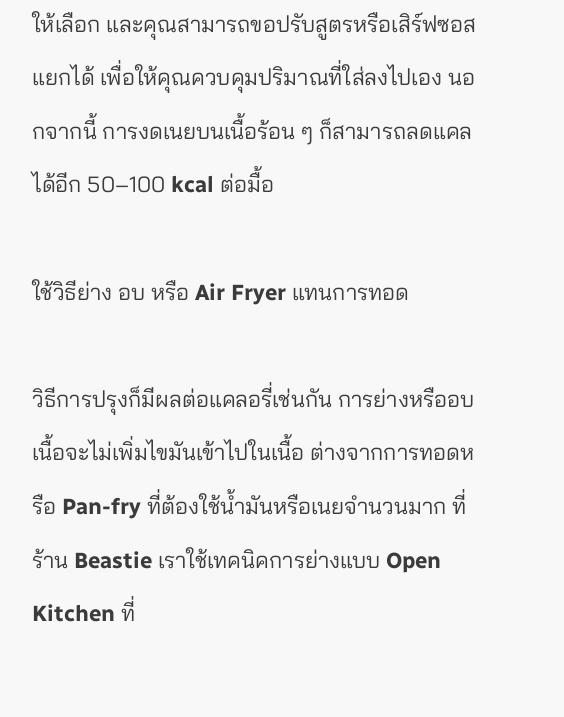ให้เลือก และคุณสามารถขอปรับสูตรหรือเสิร์ฟซอสแยกได้ เพื่อให้คุณควบคุมปริมาณที่ใส่ลงไปเอง นอกจากนี้ การงดเนยบนเนื้อร้อน ๆ ก็สามารถลดแคลได้อีก 50–100 kcal ต่อมื้อ

ใช้วิธีย่าง อบ หรือ Air Fryer แทนการทอด

วิธีการปรุงก็มีผลต่อแคลอรี่เช่นกัน การย่างหรืออบเนื้อจะไม่เพิ่มไขมันเข้าไปในเนื้อ ต่างจากการทอดหรือ Pan-fry ที่ต้องใช้น้ำมันหรือเนยจำนวนมาก ที่ร้าน Beastie เราใช้เทคนิคการย่างแบบ Open Kitchen ที่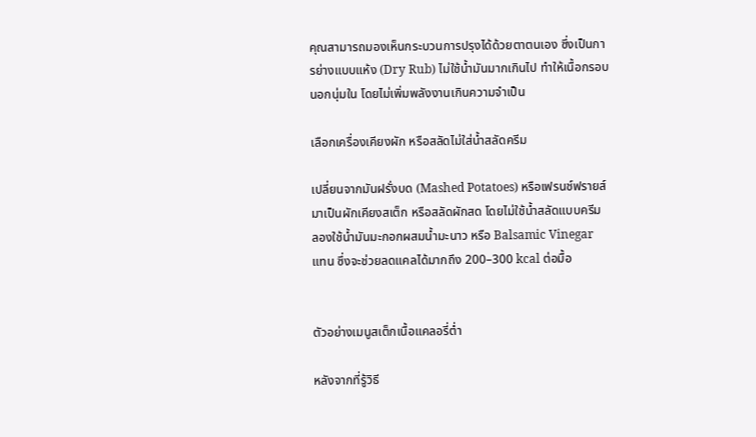คุณสามารถมองเห็นกระบวนการปรุงได้ด้วยตาตนเอง ซึ่งเป็นการย่างแบบแห้ง (Dry Rub) ไม่ใช้น้ำมันมากเกินไป ทำให้เนื้อกรอบนอกนุ่มใน โดยไม่เพิ่มพลังงานเกินความจำเป็น

เลือกเครื่องเคียงผัก หรือสลัดไม่ใส่น้ำสลัดครีม

เปลี่ยนจากมันฝรั่งบด (Mashed Potatoes) หรือเฟรนช์ฟรายส์ มาเป็นผักเคียงสเต็ก หรือสลัดผักสด โดยไม่ใช้น้ำสลัดแบบครีม ลองใช้น้ำมันมะกอกผสมน้ำมะนาว หรือ Balsamic Vinegar แทน ซึ่งจะช่วยลดแคลได้มากถึง 200–300 kcal ต่อมื้อ


ตัวอย่างเมนูสเต็กเนื้อแคลอรี่ต่ำ

หลังจากที่รู้วิธี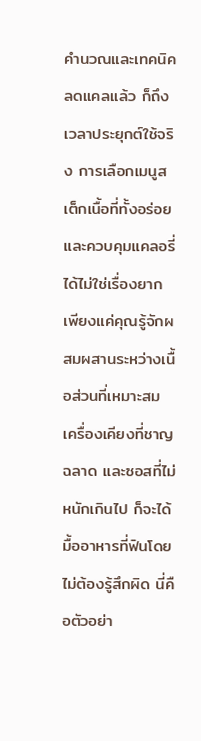คำนวณและเทคนิคลดแคลแล้ว ก็ถึงเวลาประยุกต์ใช้จริง การเลือกเมนูสเต็กเนื้อที่ทั้งอร่อยและควบคุมแคลอรี่ได้ไม่ใช่เรื่องยาก เพียงแค่คุณรู้จักผสมผสานระหว่างเนื้อส่วนที่เหมาะสม เครื่องเคียงที่ชาญฉลาด และซอสที่ไม่หนักเกินไป ก็จะได้มื้ออาหารที่ฟินโดยไม่ต้องรู้สึกผิด นี่คือตัวอย่า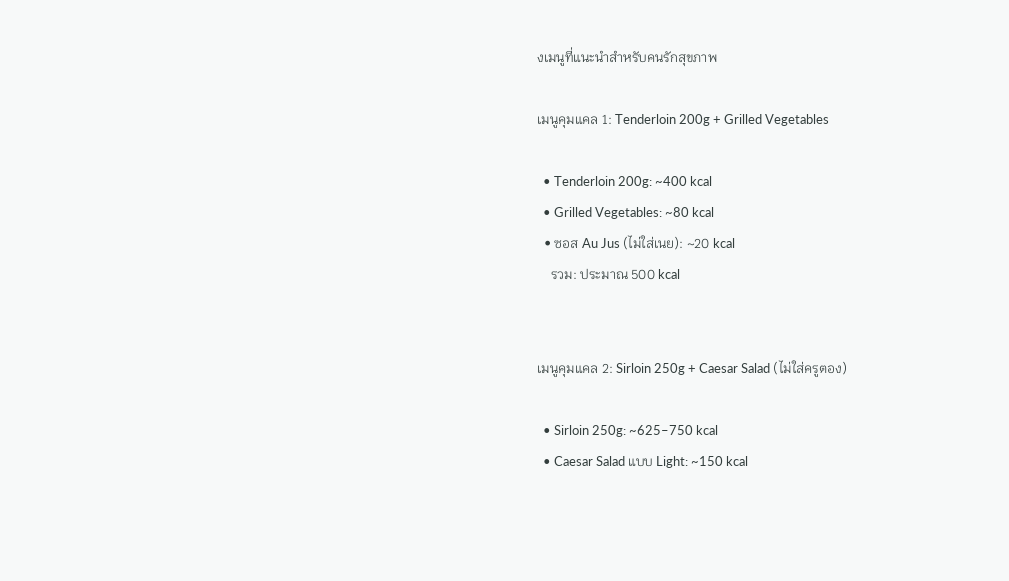งเมนูที่แนะนำสำหรับคนรักสุขภาพ

เมนูคุมแคล 1: Tenderloin 200g + Grilled Vegetables

  • Tenderloin 200g: ~400 kcal
  • Grilled Vegetables: ~80 kcal
  • ซอส Au Jus (ไม่ใส่เนย): ~20 kcal
    รวม: ประมาณ 500 kcal


เมนูคุมแคล 2: Sirloin 250g + Caesar Salad (ไม่ใส่ครูตอง)

  • Sirloin 250g: ~625–750 kcal
  • Caesar Salad แบบ Light: ~150 kcal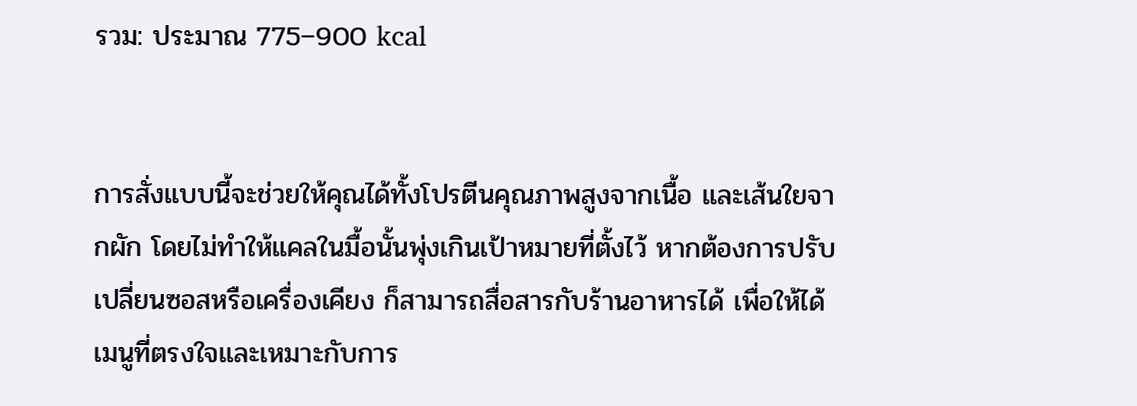รวม: ประมาณ 775–900 kcal


การสั่งแบบนี้จะช่วยให้คุณได้ทั้งโปรตีนคุณภาพสูงจากเนื้อ และเส้นใยจากผัก โดยไม่ทำให้แคลในมื้อนั้นพุ่งเกินเป้าหมายที่ตั้งไว้ หากต้องการปรับเปลี่ยนซอสหรือเครื่องเคียง ก็สามารถสื่อสารกับร้านอาหารได้ เพื่อให้ได้เมนูที่ตรงใจและเหมาะกับการ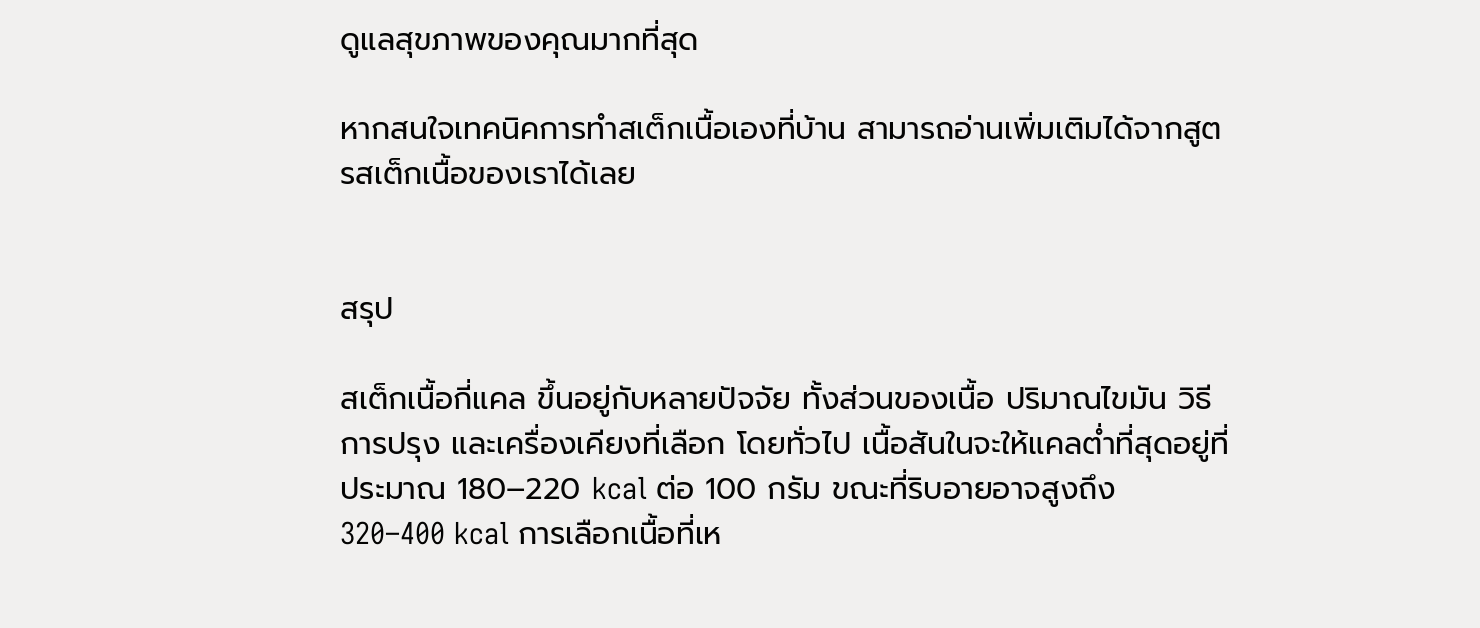ดูแลสุขภาพของคุณมากที่สุด

หากสนใจเทคนิคการทำสเต็กเนื้อเองที่บ้าน สามารถอ่านเพิ่มเติมได้จากสูตรสเต็กเนื้อของเราได้เลย


สรุป

สเต็กเนื้อกี่แคล ขึ้นอยู่กับหลายปัจจัย ทั้งส่วนของเนื้อ ปริมาณไขมัน วิธีการปรุง และเครื่องเคียงที่เลือก โดยทั่วไป เนื้อสันในจะให้แคลต่ำที่สุดอยู่ที่ประมาณ 180–220 kcal ต่อ 100 กรัม ขณะที่ริบอายอาจสูงถึง 320–400 kcal การเลือกเนื้อที่เห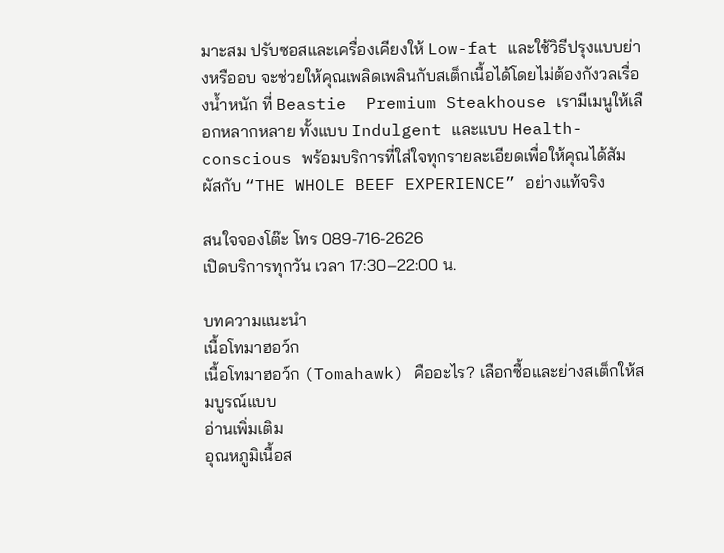มาะสม ปรับซอสและเครื่องเคียงให้ Low-fat และใช้วิธีปรุงแบบย่างหรืออบ จะช่วยให้คุณเพลิดเพลินกับสเต็กเนื้อได้โดยไม่ต้องกังวลเรื่องน้ำหนัก ที่ Beastie  Premium Steakhouse เรามีเมนูให้เลือกหลากหลาย ทั้งแบบ Indulgent และแบบ Health-conscious พร้อมบริการที่ใส่ใจทุกรายละเอียดเพื่อให้คุณได้สัมผัสกับ “THE WHOLE BEEF EXPERIENCE” อย่างแท้จริง

สนใจจองโต๊ะ โทร 089-716-2626
เปิดบริการทุกวัน เวลา 17:30–22:00 น.

บทความแนะนำ
เนื้อโทมาฮอว์ก
เนื้อโทมาฮอว์ก (Tomahawk) คืออะไร? เลือกซื้อและย่างสเต็กให้สมบูรณ์แบบ
อ่านเพิ่มเติม
อุณหภูมิเนื้อส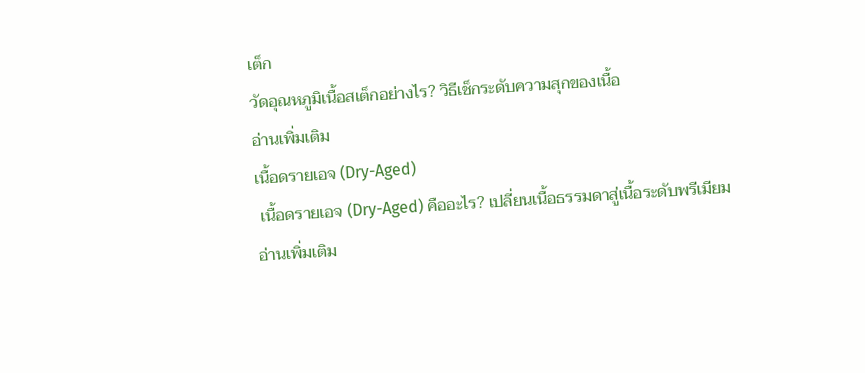เต็ก
วัดอุณหภูมิเนื้อสเต็กอย่างไร? วิธีเช็กระดับความสุกของเนื้อ
อ่านเพิ่มเติม
เนื้อดรายเอจ (Dry-Aged)
 เนื้อดรายเอจ (Dry-Aged) คืออะไร? เปลี่ยนเนื้อธรรมดาสู่เนื้อระดับพรีเมียม
อ่านเพิ่มเติม